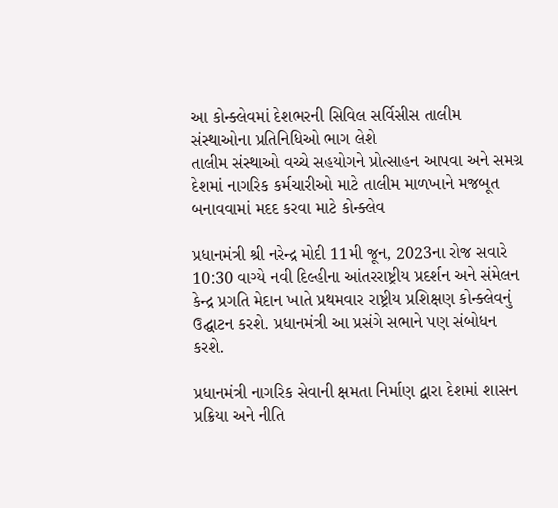આ કોન્ક્લેવમાં દેશભરની સિવિલ સર્વિસીસ તાલીમ સંસ્થાઓના પ્રતિનિધિઓ ભાગ લેશે
તાલીમ સંસ્થાઓ વચ્ચે સહયોગને પ્રોત્સાહન આપવા અને સમગ્ર દેશમાં નાગરિક કર્મચારીઓ માટે તાલીમ માળખાને મજબૂત બનાવવામાં મદદ કરવા માટે કોન્ક્લેવ

પ્રધાનમંત્રી શ્રી નરેન્દ્ર મોદી 11મી જૂન, 2023ના રોજ સવારે 10:30 વાગ્યે નવી દિલ્હીના આંતરરાષ્ટ્રીય પ્રદર્શન અને સંમેલન કેન્દ્ર પ્રગતિ મેદાન ખાતે પ્રથમવાર રાષ્ટ્રીય પ્રશિક્ષણ કોન્ક્લેવનું ઉદ્ઘાટન કરશે. પ્રધાનમંત્રી આ પ્રસંગે સભાને પણ સંબોધન કરશે.

પ્રધાનમંત્રી નાગરિક સેવાની ક્ષમતા નિર્માણ દ્વારા દેશમાં શાસન પ્રક્રિયા અને નીતિ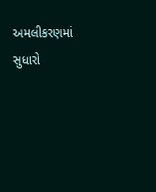અમલીકરણમાં સુધારો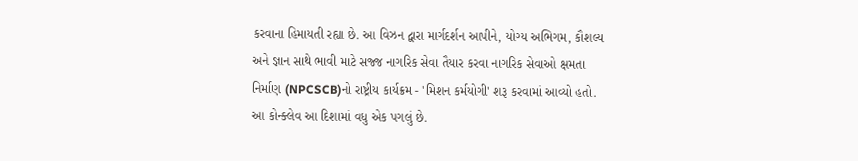કરવાના હિમાયતી રહ્યા છે. આ વિઝન દ્વારા માર્ગદર્શન આપીને, યોગ્ય અભિગમ, કૌશલ્ય અને જ્ઞાન સાથે ભાવી માટે સજ્જ નાગરિક સેવા તૈયાર કરવા નાગરિક સેવાઓ ક્ષમતા નિર્માણ (NPCSCB)નો રાષ્ટ્રીય કાર્યક્રમ - 'મિશન કર્મયોગી' શરૂ કરવામાં આવ્યો હતો. આ કોન્ક્લેવ આ દિશામાં વધુ એક પગલું છે.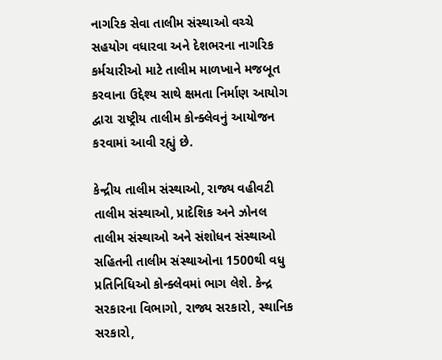નાગરિક સેવા તાલીમ સંસ્થાઓ વચ્ચે સહયોગ વધારવા અને દેશભરના નાગરિક કર્મચારીઓ માટે તાલીમ માળખાને મજબૂત કરવાના ઉદ્દેશ્ય સાથે ક્ષમતા નિર્માણ આયોગ દ્વારા રાષ્ટ્રીય તાલીમ કોન્ક્લેવનું આયોજન કરવામાં આવી રહ્યું છે.

કેન્દ્રીય તાલીમ સંસ્થાઓ, રાજ્ય વહીવટી તાલીમ સંસ્થાઓ, પ્રાદેશિક અને ઝોનલ તાલીમ સંસ્થાઓ અને સંશોધન સંસ્થાઓ સહિતની તાલીમ સંસ્થાઓના 1500થી વધુ પ્રતિનિધિઓ કોન્ક્લેવમાં ભાગ લેશે. કેન્દ્ર સરકારના વિભાગો, રાજ્ય સરકારો, સ્થાનિક સરકારો,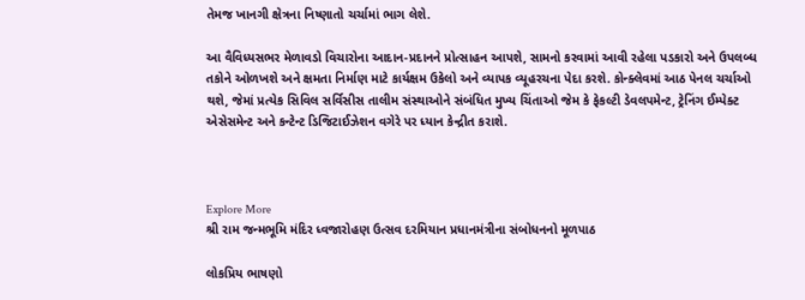તેમજ ખાનગી ક્ષેત્રના નિષ્ણાતો ચર્ચામાં ભાગ લેશે.

આ વૈવિધ્યસભર મેળાવડો વિચારોના આદાન-પ્રદાનને પ્રોત્સાહન આપશે, સામનો કરવામાં આવી રહેલા પડકારો અને ઉપલબ્ધ તકોને ઓળખશે અને ક્ષમતા નિર્માણ માટે કાર્યક્ષમ ઉકેલો અને વ્યાપક વ્યૂહરચના પેદા કરશે. કોન્ક્લેવમાં આઠ પેનલ ચર્ચાઓ થશે, જેમાં પ્રત્યેક સિવિલ સર્વિસીસ તાલીમ સંસ્થાઓને સંબંધિત મુખ્ય ચિંતાઓ જેમ કે ફેકલ્ટી ડેવલપમેન્ટ, ટ્રેનિંગ ઈમ્પેક્ટ એસેસમેન્ટ અને કન્ટેન્ટ ડિજિટાઈઝેશન વગેરે પર ધ્યાન કેન્દ્રીત કરાશે.



Explore More
શ્રી રામ જન્મભૂમિ મંદિર ધ્વજારોહણ ઉત્સવ દરમિયાન પ્રધાનમંત્રીના સંબોધનનો મૂળપાઠ

લોકપ્રિય ભાષણો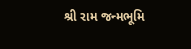શ્રી રામ જન્મભૂમિ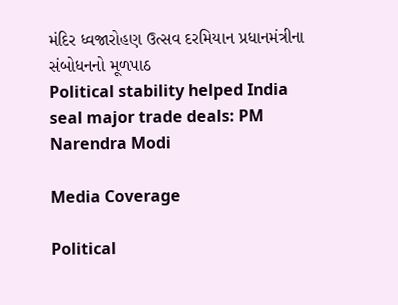મંદિર ધ્વજારોહણ ઉત્સવ દરમિયાન પ્રધાનમંત્રીના સંબોધનનો મૂળપાઠ
Political stability helped India seal major trade deals: PM Narendra Modi

Media Coverage

Political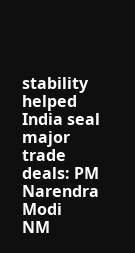stability helped India seal major trade deals: PM Narendra Modi
NM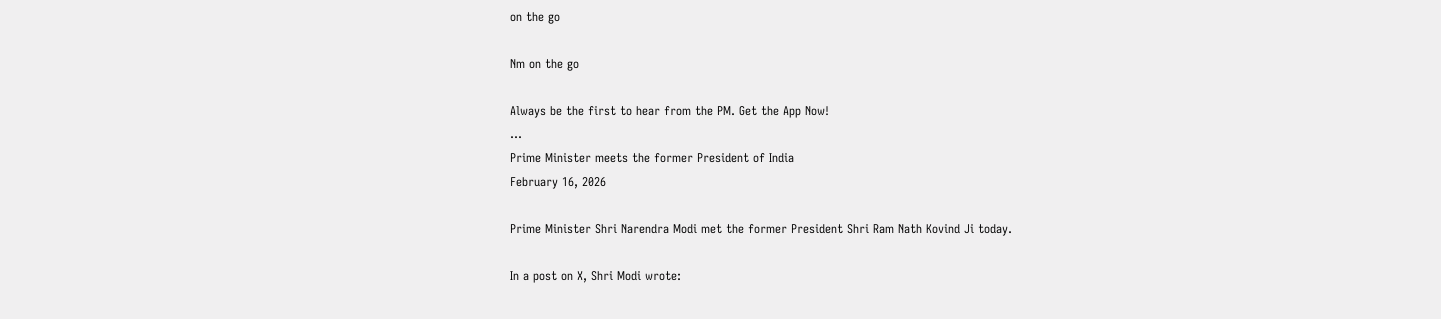on the go

Nm on the go

Always be the first to hear from the PM. Get the App Now!
...
Prime Minister meets the former President of India
February 16, 2026

Prime Minister Shri Narendra Modi met the former President Shri Ram Nath Kovind Ji today.

In a post on X, Shri Modi wrote: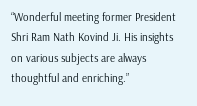“Wonderful meeting former President Shri Ram Nath Kovind Ji. His insights on various subjects are always thoughtful and enriching.”